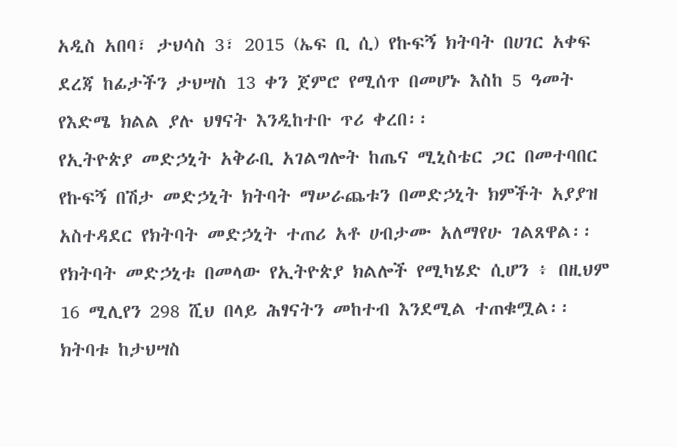አዲስ አበባ፣ ታህሳስ 3፣ 2015 (ኤፍ ቢ ሲ) የኩፍኝ ክትባት በሀገር አቀፍ ደረጃ ከፊታችን ታህሣስ 13 ቀን ጀምሮ የሚሰጥ በመሆኑ እስከ 5 ዓመት የእድሜ ክልል ያሉ ህፃናት እንዲከተቡ ጥሪ ቀረበ፡፡
የኢትዮጵያ መድኃኒት አቅራቢ አገልግሎት ከጤና ሚኒስቴር ጋር በመተባበር የኩፍኝ በሽታ መድኃኒት ክትባት ማሠራጨቱን በመድኃኒት ክምችት አያያዝ አስተዳደር የክትባት መድኃኒት ተጠሪ አቶ ሀብታሙ አለማየሁ ገልጸዋል፡፡
የክትባት መድኃኒቱ በመላው የኢትዮጵያ ክልሎች የሚካሄድ ሲሆን ፥ በዚህም 16 ሚሊየን 298 ሺህ በላይ ሕፃናትን መከተብ እንደሚል ተጠቁሟል፡፡
ክትባቱ ከታህሣስ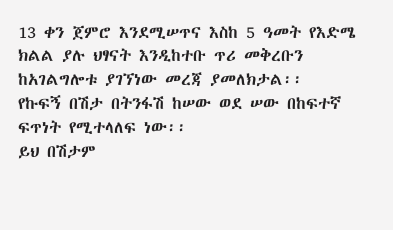13 ቀን ጀምሮ እንደሚሠጥና እስከ 5 ዓመት የእድሜ ክልል ያሉ ህፃናት እንዲከተቡ ጥሪ መቅረቡን ከአገልግሎቱ ያገኘነው መረጃ ያመለክታል፡፡
የኩፍኝ በሽታ በትንፋሽ ከሠው ወደ ሠው በከፍተኛ ፍጥነት የሚተላለፍ ነው፡፡
ይህ በሽታም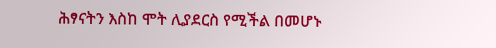ሕፃናትን እስከ ሞት ሊያደርስ የሚችል በመሆኑ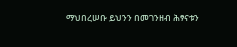ማህበረሠቡ ይህንን በመገንዘብ ሕፃናቱን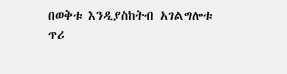በወቅቱ እንዲያስከትብ አገልግሎቱ ጥሪ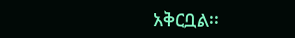አቅርቧል፡፡